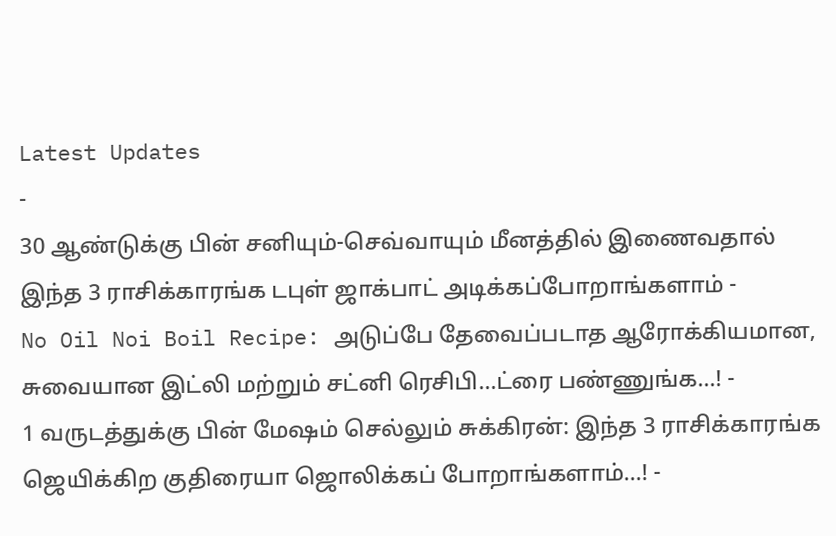Latest Updates
-
30 ஆண்டுக்கு பின் சனியும்-செவ்வாயும் மீனத்தில் இணைவதால் இந்த 3 ராசிக்காரங்க டபுள் ஜாக்பாட் அடிக்கப்போறாங்களாம் -
No Oil Noi Boil Recipe: அடுப்பே தேவைப்படாத ஆரோக்கியமான, சுவையான இட்லி மற்றும் சட்னி ரெசிபி...ட்ரை பண்ணுங்க...! -
1 வருடத்துக்கு பின் மேஷம் செல்லும் சுக்கிரன்: இந்த 3 ராசிக்காரங்க ஜெயிக்கிற குதிரையா ஜொலிக்கப் போறாங்களாம்...! -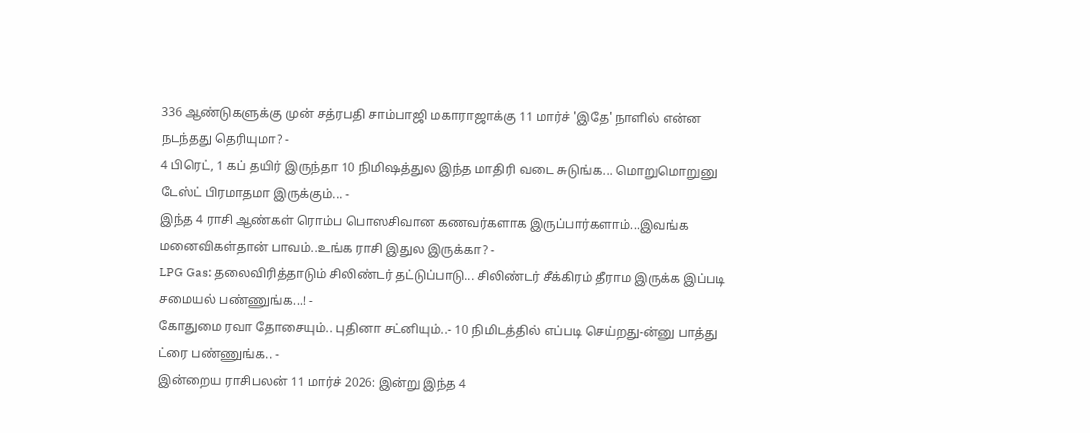336 ஆண்டுகளுக்கு முன் சத்ரபதி சாம்பாஜி மகாராஜாக்கு 11 மார்ச் 'இதே' நாளில் என்ன நடந்தது தெரியுமா? -
4 பிரெட், 1 கப் தயிர் இருந்தா 10 நிமிஷத்துல இந்த மாதிரி வடை சுடுங்க... மொறுமொறுனு டேஸ்ட் பிரமாதமா இருக்கும்... -
இந்த 4 ராசி ஆண்கள் ரொம்ப பொஸசிவான கணவர்களாக இருப்பார்களாம்...இவங்க மனைவிகள்தான் பாவம்..உங்க ராசி இதுல இருக்கா? -
LPG Gas: தலைவிரித்தாடும் சிலிண்டர் தட்டுப்பாடு... சிலிண்டர் சீக்கிரம் தீராம இருக்க இப்படி சமையல் பண்ணுங்க...! -
கோதுமை ரவா தோசையும்.. புதினா சட்னியும்..- 10 நிமிடத்தில் எப்படி செய்றது-ன்னு பாத்து ட்ரை பண்ணுங்க.. -
இன்றைய ராசிபலன் 11 மார்ச் 2026: இன்று இந்த 4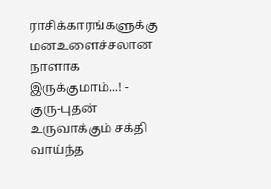ராசிக்காரங்களுக்கு மனஉளைச்சலான நாளாக இருக்குமாம்...! -
குரு-புதன் உருவாக்கும் சக்தி வாய்ந்த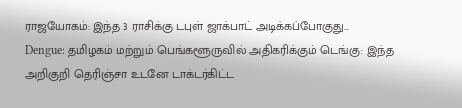ராஜயோகம்: இந்த 3 ராசிக்கு டபுள் ஜாக்பாட் அடிக்கப்போகுது...
Dengue: தமிழகம் மற்றும் பெங்களூருவில் அதிகரிக்கும் டெங்கு: இந்த அறிகுறி தெரிஞ்சா உடனே டாக்டர்கிட்ட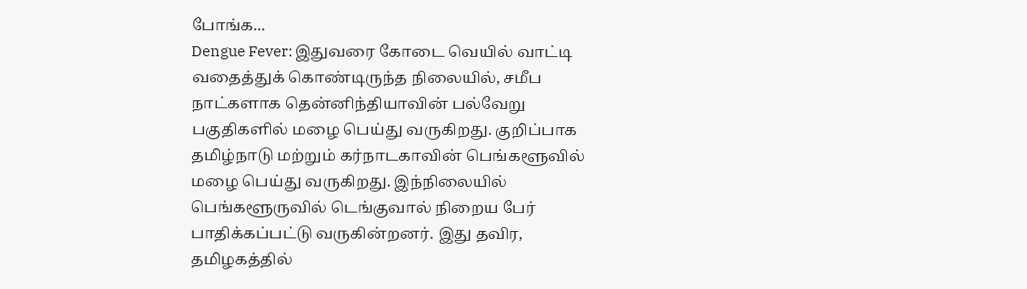போங்க...
Dengue Fever: இதுவரை கோடை வெயில் வாட்டி வதைத்துக் கொண்டிருந்த நிலையில், சமீப நாட்களாக தென்னிந்தியாவின் பல்வேறு பகுதிகளில் மழை பெய்து வருகிறது. குறிப்பாக தமிழ்நாடு மற்றும் கர்நாடகாவின் பெங்களூவில் மழை பெய்து வருகிறது. இந்நிலையில் பெங்களூருவில் டெங்குவால் நிறைய பேர் பாதிக்கப்பட்டு வருகின்றனர். இது தவிர, தமிழகத்தில்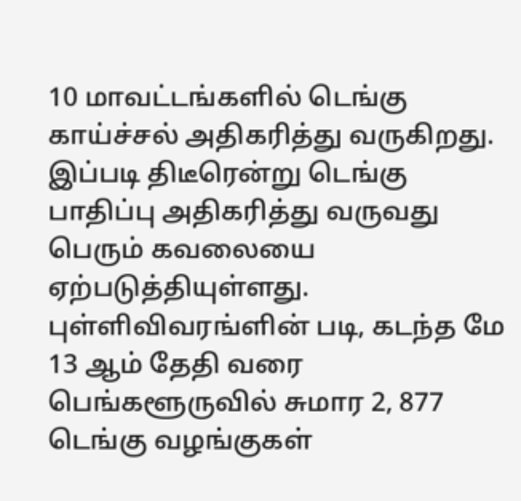10 மாவட்டங்களில் டெங்கு காய்ச்சல் அதிகரித்து வருகிறது. இப்படி திடீரென்று டெங்கு பாதிப்பு அதிகரித்து வருவது பெரும் கவலையை ஏற்படுத்தியுள்ளது.
புள்ளிவிவரங்ளின் படி, கடந்த மே 13 ஆம் தேதி வரை பெங்களூருவில் சுமார 2, 877 டெங்கு வழங்குகள்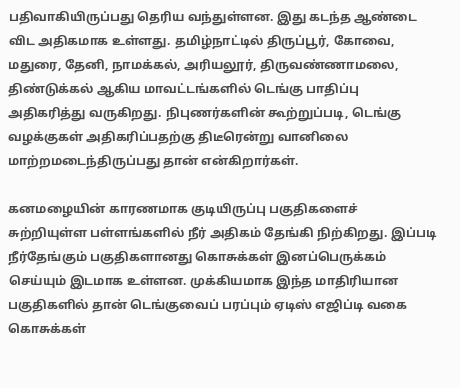பதிவாகியிருப்பது தெரிய வந்துள்ளன. இது கடந்த ஆண்டை விட அதிகமாக உள்ளது. தமிழ்நாட்டில் திருப்பூர், கோவை, மதுரை, தேனி, நாமக்கல், அரியலூர், திருவண்ணாமலை, திண்டுக்கல் ஆகிய மாவட்டங்களில் டெங்கு பாதிப்பு அதிகரித்து வருகிறது. நிபுணர்களின் கூற்றுப்படி, டெங்கு வழக்குகள் அதிகரிப்பதற்கு திடீரென்று வானிலை மாற்றமடைந்திருப்பது தான் என்கிறார்கள்.

கனமழையின் காரணமாக குடியிருப்பு பகுதிகளைச் சுற்றியுள்ள பள்ளங்களில் நீர் அதிகம் தேங்கி நிற்கிறது. இப்படி நீர்தேங்கும் பகுதிகளானது கொசுக்கள் இனப்பெருக்கம் செய்யும் இடமாக உள்ளன. முக்கியமாக இந்த மாதிரியான பகுதிகளில் தான் டெங்குவைப் பரப்பும் ஏடிஸ் எஜிப்டி வகை கொசுக்கள்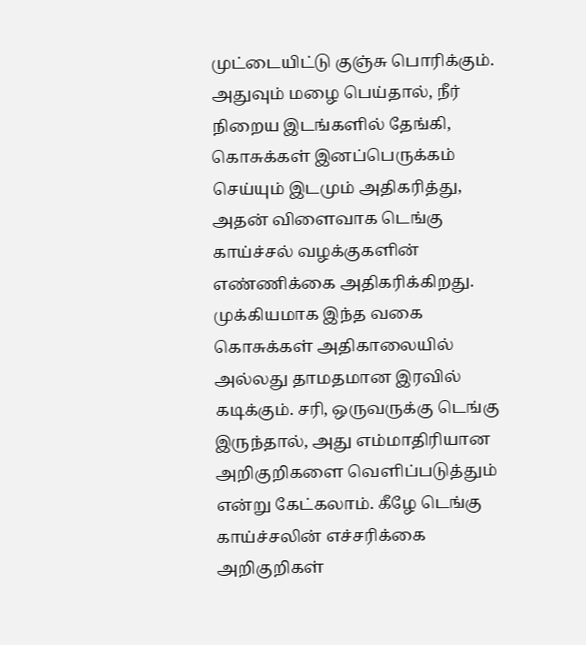முட்டையிட்டு குஞ்சு பொரிக்கும்.
அதுவும் மழை பெய்தால், நீர் நிறைய இடங்களில் தேங்கி, கொசுக்கள் இனப்பெருக்கம் செய்யும் இடமும் அதிகரித்து, அதன் விளைவாக டெங்கு காய்ச்சல் வழக்குகளின் எண்ணிக்கை அதிகரிக்கிறது. முக்கியமாக இந்த வகை கொசுக்கள் அதிகாலையில் அல்லது தாமதமான இரவில் கடிக்கும். சரி, ஒருவருக்கு டெங்கு இருந்தால், அது எம்மாதிரியான அறிகுறிகளை வெளிப்படுத்தும் என்று கேட்கலாம். கீழே டெங்கு காய்ச்சலின் எச்சரிக்கை அறிகுறிகள்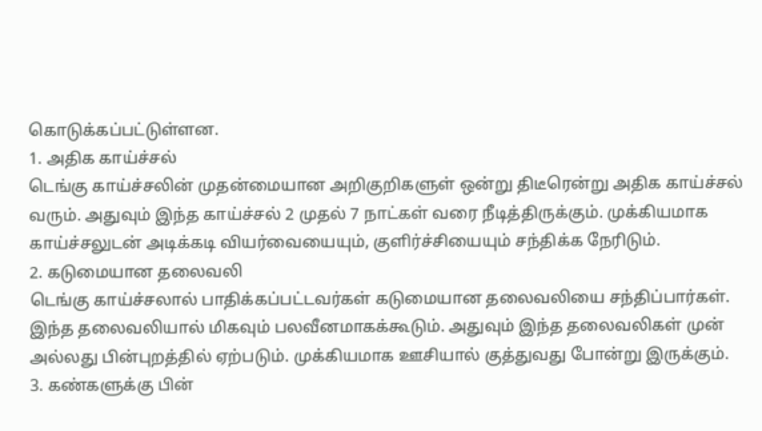கொடுக்கப்பட்டுள்ளன.
1. அதிக காய்ச்சல்
டெங்கு காய்ச்சலின் முதன்மையான அறிகுறிகளுள் ஒன்று திடீரென்று அதிக காய்ச்சல் வரும். அதுவும் இந்த காய்ச்சல் 2 முதல் 7 நாட்கள் வரை நீடித்திருக்கும். முக்கியமாக காய்ச்சலுடன் அடிக்கடி வியர்வையையும், குளிர்ச்சியையும் சந்திக்க நேரிடும்.
2. கடுமையான தலைவலி
டெங்கு காய்ச்சலால் பாதிக்கப்பட்டவர்கள் கடுமையான தலைவலியை சந்திப்பார்கள். இந்த தலைவலியால் மிகவும் பலவீனமாகக்கூடும். அதுவும் இந்த தலைவலிகள் முன் அல்லது பின்புறத்தில் ஏற்படும். முக்கியமாக ஊசியால் குத்துவது போன்று இருக்கும்.
3. கண்களுக்கு பின்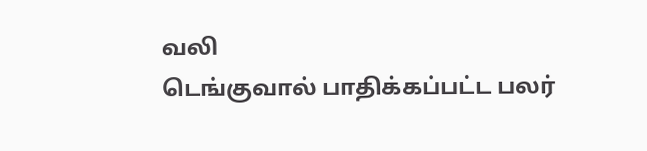வலி
டெங்குவால் பாதிக்கப்பட்ட பலர்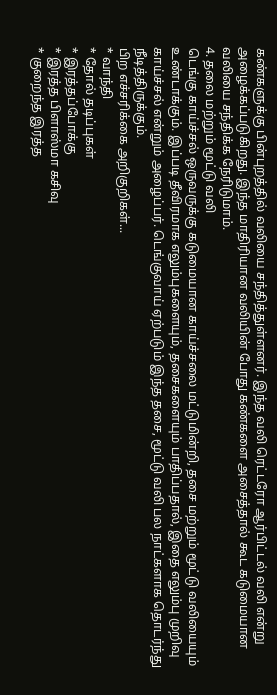கண்களுக்கு பின்புறத்தில் வலியை சந்தித்துள்ளனர். இந்த வலி ரெட்டரோ ஆர்பிட்டல் வலி என்று அழைக்கப்படுகிறது. இந்த மாதிரியான வலியின் போது கண்களை அசைத்தால் கூட கடுமையான வலியை சந்திக்க நேரிடுமாம்.
4. தலை மற்றும் மூட்டு வலி
டெங்கு காய்ச்சல் ஒருவருக்கு கடுமையான காய்ச்சலை மட்டுமின்றி, தசை மற்றும் மூட்டு வலியையும் உண்டாக்கும். இப்படி தீவிரமாக எலும்புகளையும், தசைகளையும் பாதிப்பதால், இதை எலும்பு முறிவு காய்ச்சல் என்றும் அழைப்பர். டெங்குவாய் ஏற்படும் இந்த தசை, மூட்டு வலி பல நாட்களாக தொடர்ந்து நீடித்திருக்கும்.
பிற எச்சரிக்கை அறிகுறிகள்...
* வாந்தி
* தோல் தடிப்புகள்
* இரத்தப்போக்கு
* இரத்த பிளாஸ்மா கசிவு
* குறைந்த இரத்த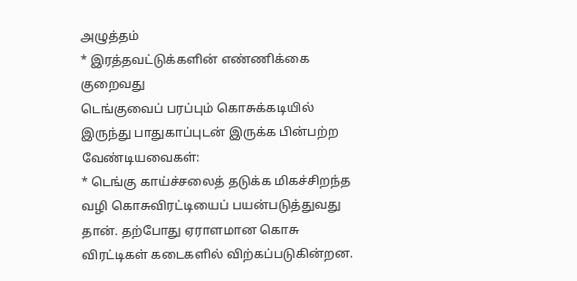அழுத்தம்
* இரத்தவட்டுக்களின் எண்ணிக்கை குறைவது
டெங்குவைப் பரப்பும் கொசுக்கடியில் இருந்து பாதுகாப்புடன் இருக்க பின்பற்ற வேண்டியவைகள்:
* டெங்கு காய்ச்சலைத் தடுக்க மிகச்சிறந்த வழி கொசுவிரட்டியைப் பயன்படுத்துவது தான். தற்போது ஏராளமான கொசு விரட்டிகள் கடைகளில் விற்கப்படுகின்றன.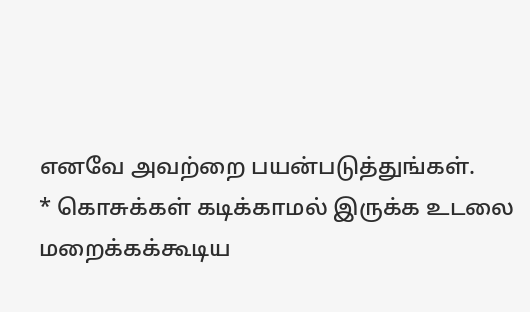எனவே அவற்றை பயன்படுத்துங்கள்.
* கொசுக்கள் கடிக்காமல் இருக்க உடலை மறைக்கக்கூடிய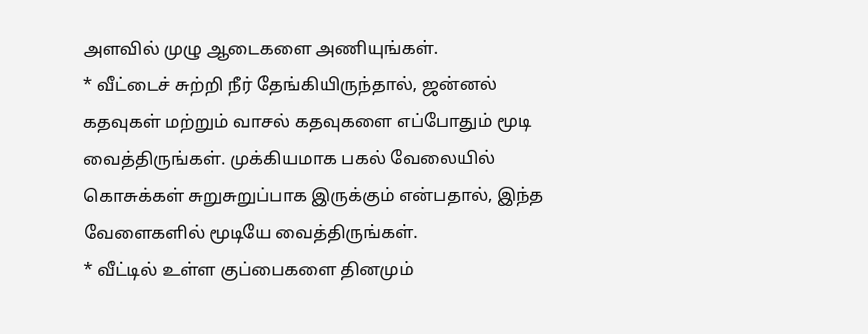அளவில் முழு ஆடைகளை அணியுங்கள்.
* வீட்டைச் சுற்றி நீர் தேங்கியிருந்தால், ஜன்னல் கதவுகள் மற்றும் வாசல் கதவுகளை எப்போதும் மூடி வைத்திருங்கள். முக்கியமாக பகல் வேலையில் கொசுக்கள் சுறுசுறுப்பாக இருக்கும் என்பதால், இந்த வேளைகளில் மூடியே வைத்திருங்கள்.
* வீட்டில் உள்ள குப்பைகளை தினமும்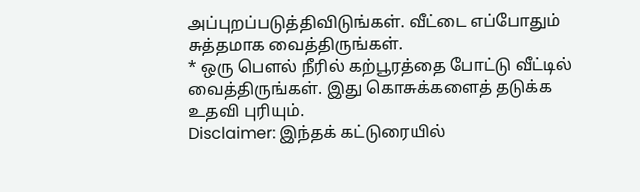அப்புறப்படுத்திவிடுங்கள். வீட்டை எப்போதும் சுத்தமாக வைத்திருங்கள்.
* ஒரு பௌல் நீரில் கற்பூரத்தை போட்டு வீட்டில் வைத்திருங்கள். இது கொசுக்களைத் தடுக்க உதவி புரியும்.
Disclaimer: இந்தக் கட்டுரையில்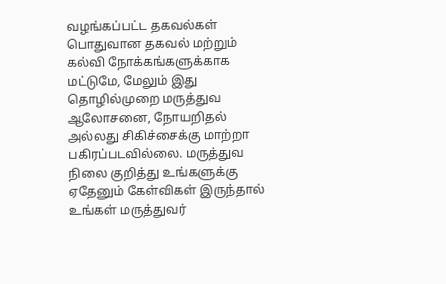வழங்கப்பட்ட தகவல்கள் பொதுவான தகவல் மற்றும் கல்வி நோக்கங்களுக்காக மட்டுமே, மேலும் இது தொழில்முறை மருத்துவ ஆலோசனை, நோயறிதல் அல்லது சிகிச்சைக்கு மாற்றா பகிரப்படவில்லை. மருத்துவ நிலை குறித்து உங்களுக்கு ஏதேனும் கேள்விகள் இருந்தால் உங்கள் மருத்துவர்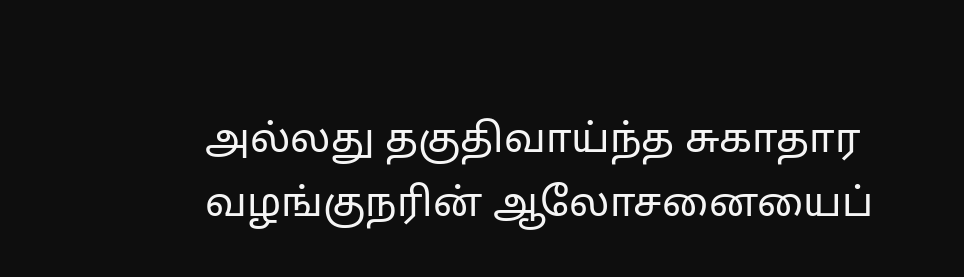அல்லது தகுதிவாய்ந்த சுகாதார வழங்குநரின் ஆலோசனையைப்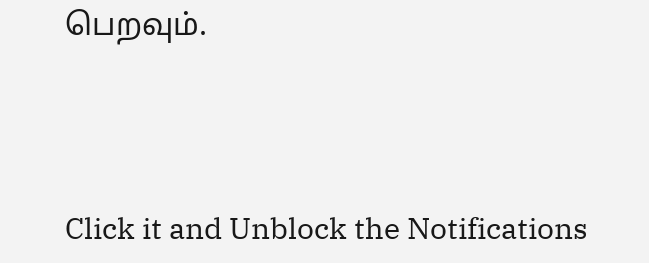பெறவும்.



Click it and Unblock the Notifications